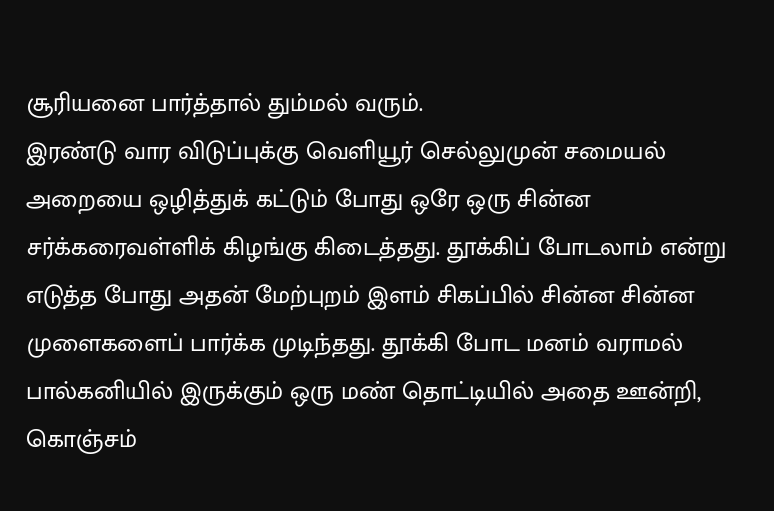சூரியனை பார்த்தால் தும்மல் வரும்.
இரண்டு வார விடுப்புக்கு வெளியூர் செல்லுமுன் சமையல் அறையை ஒழித்துக் கட்டும் போது ஒரே ஒரு சின்ன சர்க்கரைவள்ளிக் கிழங்கு கிடைத்தது. தூக்கிப் போடலாம் என்று எடுத்த போது அதன் மேற்புறம் இளம் சிகப்பில் சின்ன சின்ன முளைகளைப் பார்க்க முடிந்தது. தூக்கி போட மனம் வராமல் பால்கனியில் இருக்கும் ஒரு மண் தொட்டியில் அதை ஊன்றி, கொஞ்சம்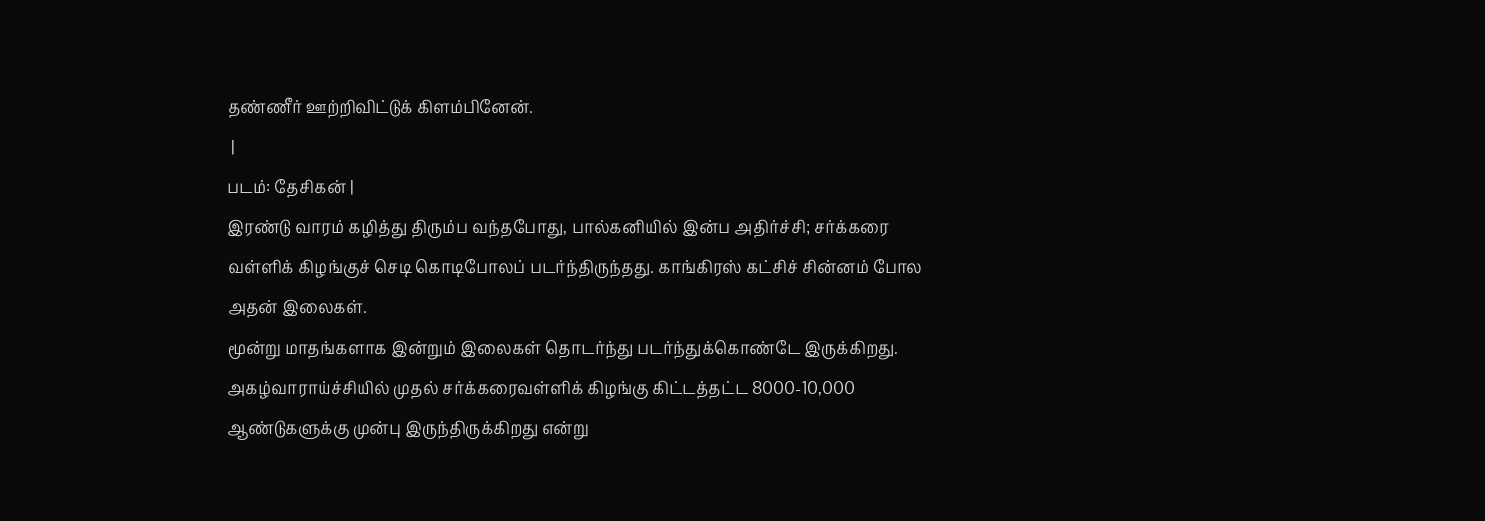தண்ணீர் ஊற்றிவிட்டுக் கிளம்பினேன்.
 |
படம்: தேசிகன் |
இரண்டு வாரம் கழித்து திரும்ப வந்தபோது, பால்கனியில் இன்ப அதிர்ச்சி; சர்க்கரை வள்ளிக் கிழங்குச் செடி கொடிபோலப் படர்ந்திருந்தது. காங்கிரஸ் கட்சிச் சின்னம் போல அதன் இலைகள்.
மூன்று மாதங்களாக இன்றும் இலைகள் தொடர்ந்து படர்ந்துக்கொண்டே இருக்கிறது.
அகழ்வாராய்ச்சியில் முதல் சர்க்கரைவள்ளிக் கிழங்கு கிட்டத்தட்ட 8000-10,000 ஆண்டுகளுக்கு முன்பு இருந்திருக்கிறது என்று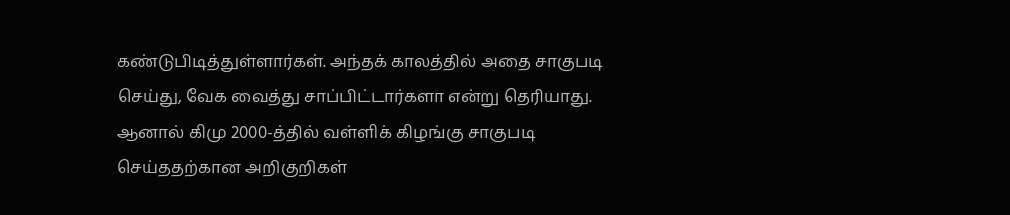கண்டுபிடித்துள்ளார்கள். அந்தக் காலத்தில் அதை சாகுபடி செய்து, வேக வைத்து சாப்பிட்டார்களா என்று தெரியாது. ஆனால் கிமு 2000-த்தில் வள்ளிக் கிழங்கு சாகுபடி செய்ததற்கான அறிகுறிகள்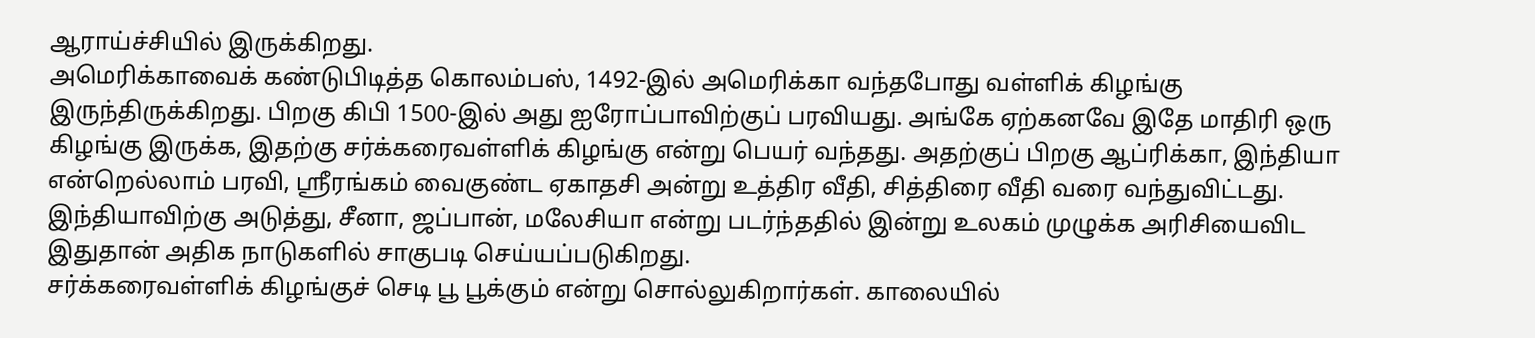ஆராய்ச்சியில் இருக்கிறது.
அமெரிக்காவைக் கண்டுபிடித்த கொலம்பஸ், 1492-இல் அமெரிக்கா வந்தபோது வள்ளிக் கிழங்கு இருந்திருக்கிறது. பிறகு கிபி 1500-இல் அது ஐரோப்பாவிற்குப் பரவியது. அங்கே ஏற்கனவே இதே மாதிரி ஒரு கிழங்கு இருக்க, இதற்கு சர்க்கரைவள்ளிக் கிழங்கு என்று பெயர் வந்தது. அதற்குப் பிறகு ஆப்ரிக்கா, இந்தியா என்றெல்லாம் பரவி, ஸ்ரீரங்கம் வைகுண்ட ஏகாதசி அன்று உத்திர வீதி, சித்திரை வீதி வரை வந்துவிட்டது. இந்தியாவிற்கு அடுத்து, சீனா, ஜப்பான், மலேசியா என்று படர்ந்ததில் இன்று உலகம் முழுக்க அரிசியைவிட இதுதான் அதிக நாடுகளில் சாகுபடி செய்யப்படுகிறது.
சர்க்கரைவள்ளிக் கிழங்குச் செடி பூ பூக்கும் என்று சொல்லுகிறார்கள். காலையில்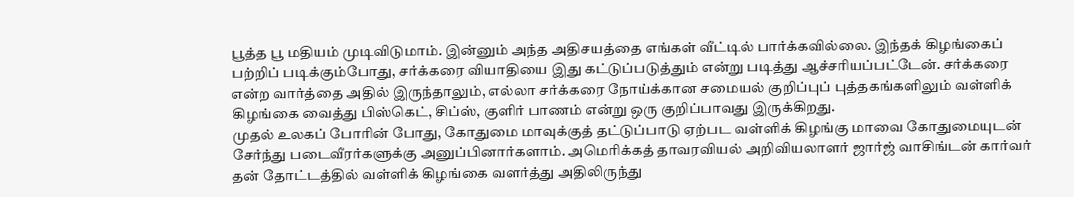பூத்த பூ மதியம் முடிவிடுமாம். இன்னும் அந்த அதிசயத்தை எங்கள் வீட்டில் பார்க்கவில்லை. இந்தக் கிழங்கைப் பற்றிப் படிக்கும்போது, சர்க்கரை வியாதியை இது கட்டுப்படுத்தும் என்று படித்து ஆச்சரியப்பட்டேன். சர்க்கரை என்ற வார்த்தை அதில் இருந்தாலும், எல்லா சர்க்கரை நோய்க்கான சமையல் குறிப்புப் புத்தகங்களிலும் வள்ளிக் கிழங்கை வைத்து பிஸ்கெட், சிப்ஸ், குளிர் பாணம் என்று ஒரு குறிப்பாவது இருக்கிறது.
முதல் உலகப் போரின் போது, கோதுமை மாவுக்குத் தட்டுப்பாடு ஏற்பட வள்ளிக் கிழங்கு மாவை கோதுமையுடன் சேர்ந்து படைவீரர்களுக்கு அனுப்பினார்களாம். அமெரிக்கத் தாவரவியல் அறிவியலாளர் ஜார்ஜ் வாசிங்டன் கார்வர் தன் தோட்டத்தில் வள்ளிக் கிழங்கை வளர்த்து அதிலிருந்து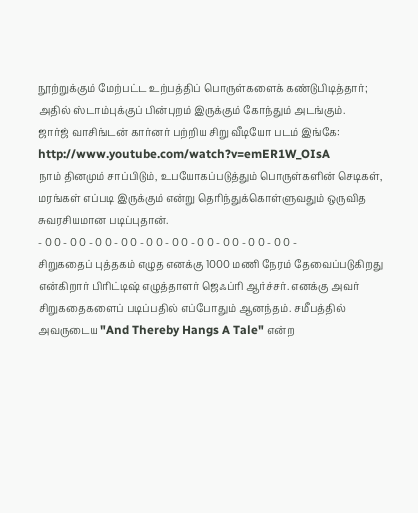நூற்றுக்கும் மேற்பட்ட உற்பத்திப் பொருள்களைக் கண்டுபிடித்தார்; அதில் ஸ்டாம்புக்குப் பின்புறம் இருக்கும் கோந்தும் அடங்கும்.
ஜார்ஜ் வாசிங்டன் கார்னர் பற்றிய சிறு வீடியோ படம் இங்கே:
http://www.youtube.com/watch?v=emER1W_OIsA
நாம் தினமும் சாப்பிடும், உபயோகப்படுத்தும் பொருள்களின் செடிகள், மரங்கள் எப்படி இருக்கும் என்று தெரிந்துக்கொள்ளுவதும் ஒருவித சுவரசியமான படிப்புதான்.
- 0 0 - 0 0 - 0 0 - 0 0 - 0 0 - 0 0 - 0 0 - 0 0 - 0 0 - 0 0 -
சிறுகதைப் புத்தகம் எழுத எனக்கு 1000 மணி நேரம் தேவைப்படுகிறது என்கிறார் பிரிட்டிஷ் எழுத்தாளர் ஜெஃப்ரி ஆர்ச்சர். எனக்கு அவர் சிறுகதைகளைப் படிப்பதில் எப்போதும் ஆனந்தம். சமீபத்தில் அவருடைய "And Thereby Hangs A Tale" என்ற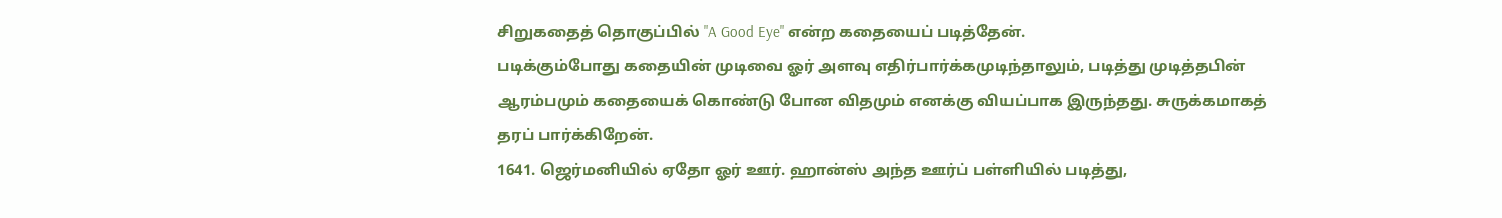சிறுகதைத் தொகுப்பில் "A Good Eye" என்ற கதையைப் படித்தேன்.
படிக்கும்போது கதையின் முடிவை ஓர் அளவு எதிர்பார்க்கமுடிந்தாலும், படித்து முடித்தபின் ஆரம்பமும் கதையைக் கொண்டு போன விதமும் எனக்கு வியப்பாக இருந்தது. சுருக்கமாகத் தரப் பார்க்கிறேன்.
1641. ஜெர்மனியில் ஏதோ ஓர் ஊர். ஹான்ஸ் அந்த ஊர்ப் பள்ளியில் படித்து,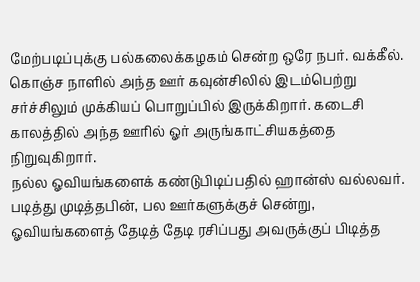மேற்படிப்புக்கு பல்கலைக்கழகம் சென்ற ஒரே நபர். வக்கீல். கொஞ்ச நாளில் அந்த ஊர் கவுன்சிலில் இடம்பெற்று சர்ச்சிலும் முக்கியப் பொறுப்பில் இருக்கிறார். கடைசி காலத்தில் அந்த ஊரில் ஓர் அருங்காட்சியகத்தை நிறுவுகிறார்.
நல்ல ஓவியங்களைக் கண்டுபிடிப்பதில் ஹான்ஸ் வல்லவர்.
படித்து முடித்தபின், பல ஊர்களுக்குச் சென்று, ஓவியங்களைத் தேடித் தேடி ரசிப்பது அவருக்குப் பிடித்த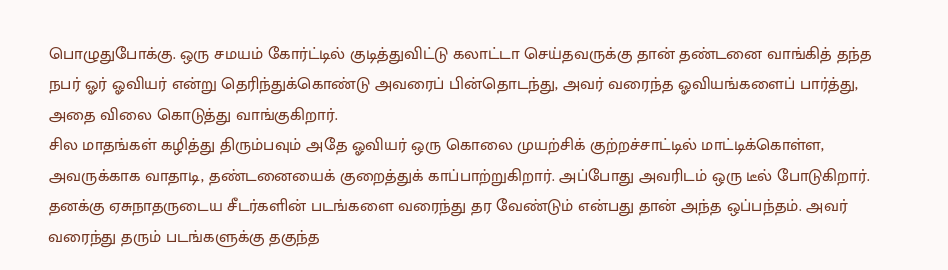பொழுதுபோக்கு. ஒரு சமயம் கோர்ட்டில் குடித்துவிட்டு கலாட்டா செய்தவருக்கு தான் தண்டனை வாங்கித் தந்த நபர் ஓர் ஓவியர் என்று தெரிந்துக்கொண்டு அவரைப் பின்தொடந்து, அவர் வரைந்த ஓவியங்களைப் பார்த்து, அதை விலை கொடுத்து வாங்குகிறார்.
சில மாதங்கள் கழித்து திரும்பவும் அதே ஓவியர் ஒரு கொலை முயற்சிக் குற்றச்சாட்டில் மாட்டிக்கொள்ள, அவருக்காக வாதாடி, தண்டனையைக் குறைத்துக் காப்பாற்றுகிறார். அப்போது அவரிடம் ஒரு டீல் போடுகிறார். தனக்கு ஏசுநாதருடைய சீடர்களின் படங்களை வரைந்து தர வேண்டும் என்பது தான் அந்த ஒப்பந்தம். அவர் வரைந்து தரும் படங்களுக்கு தகுந்த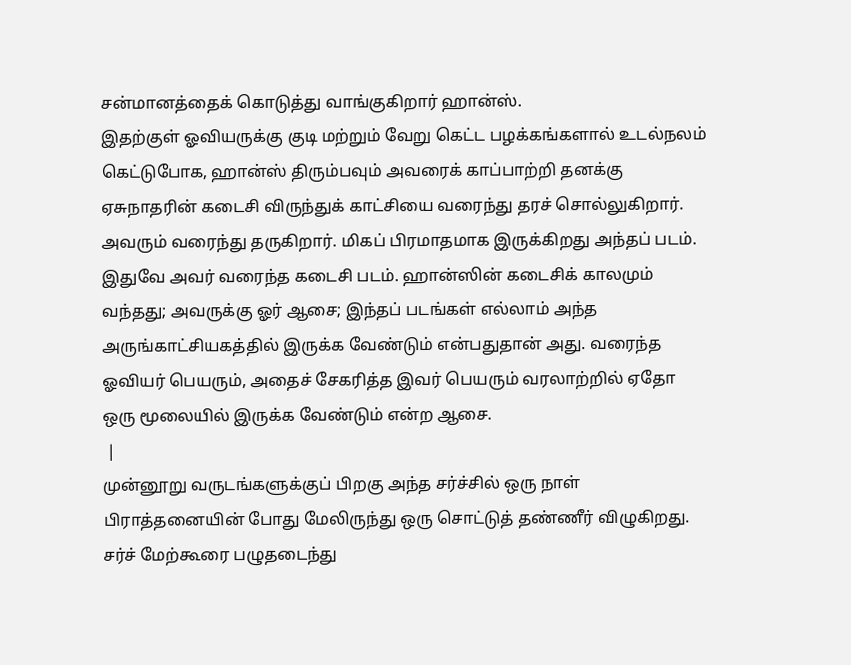சன்மானத்தைக் கொடுத்து வாங்குகிறார் ஹான்ஸ்.
இதற்குள் ஓவியருக்கு குடி மற்றும் வேறு கெட்ட பழக்கங்களால் உடல்நலம் கெட்டுபோக, ஹான்ஸ் திரும்பவும் அவரைக் காப்பாற்றி தனக்கு ஏசுநாதரின் கடைசி விருந்துக் காட்சியை வரைந்து தரச் சொல்லுகிறார். அவரும் வரைந்து தருகிறார். மிகப் பிரமாதமாக இருக்கிறது அந்தப் படம். இதுவே அவர் வரைந்த கடைசி படம். ஹான்ஸின் கடைசிக் காலமும் வந்தது; அவருக்கு ஓர் ஆசை; இந்தப் படங்கள் எல்லாம் அந்த அருங்காட்சியகத்தில் இருக்க வேண்டும் என்பதுதான் அது. வரைந்த ஓவியர் பெயரும், அதைச் சேகரித்த இவர் பெயரும் வரலாற்றில் ஏதோ ஒரு மூலையில் இருக்க வேண்டும் என்ற ஆசை.
 |
முன்னூறு வருடங்களுக்குப் பிறகு அந்த சர்ச்சில் ஒரு நாள் பிராத்தனையின் போது மேலிருந்து ஒரு சொட்டுத் தண்ணீர் விழுகிறது. சர்ச் மேற்கூரை பழுதடைந்து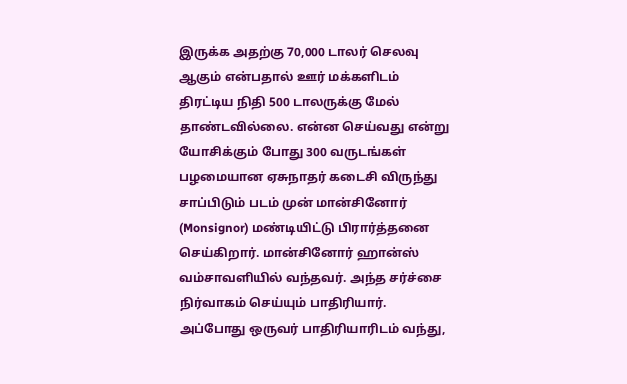இருக்க அதற்கு 70,000 டாலர் செலவு ஆகும் என்பதால் ஊர் மக்களிடம் திரட்டிய நிதி 500 டாலருக்கு மேல் தாண்டவில்லை. என்ன செய்வது என்று யோசிக்கும் போது 300 வருடங்கள் பழமையான ஏசுநாதர் கடைசி விருந்து சாப்பிடும் படம் முன் மான்சினோர் (Monsignor) மண்டியிட்டு பிரார்த்தனை செய்கிறார். மான்சினோர் ஹான்ஸ் வம்சாவளியில் வந்தவர். அந்த சர்ச்சை நிர்வாகம் செய்யும் பாதிரியார்.
அப்போது ஒருவர் பாதிரியாரிடம் வந்து,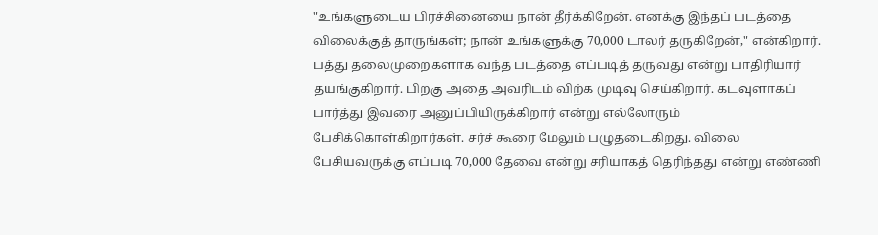"உங்களுடைய பிரச்சினையை நான் தீர்க்கிறேன். எனக்கு இந்தப் படத்தை விலைக்குத் தாருங்கள்; நான் உங்களுக்கு 70,000 டாலர் தருகிறேன்," என்கிறார். பத்து தலைமுறைகளாக வந்த படத்தை எப்படித் தருவது என்று பாதிரியார் தயங்குகிறார். பிறகு அதை அவரிடம் விற்க முடிவு செய்கிறார். கடவுளாகப் பார்த்து இவரை அனுப்பியிருக்கிறார் என்று எல்லோரும் பேசிக்கொள்கிறார்கள். சர்ச் கூரை மேலும் பழுதடைகிறது. விலை பேசியவருக்கு எப்படி 70,000 தேவை என்று சரியாகத் தெரிந்தது என்று எண்ணி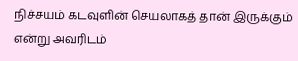நிச்சயம் கடவுளின் செயலாகத் தான் இருக்கும் என்று அவரிடம்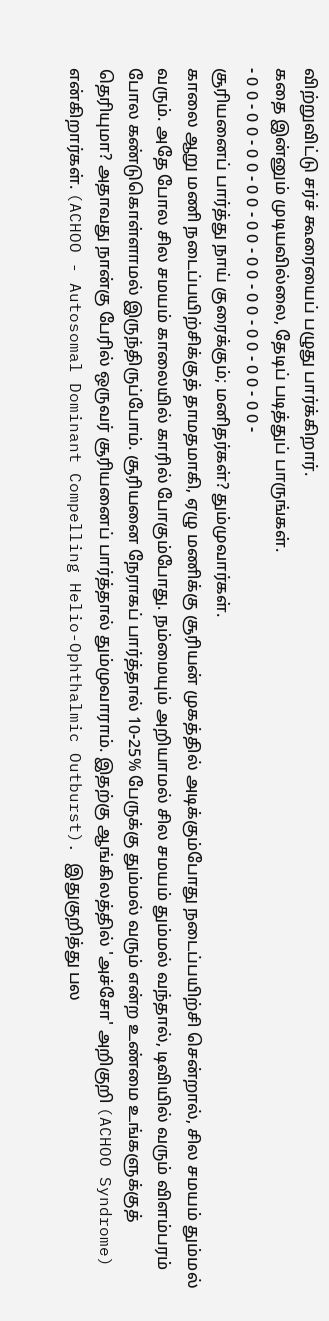விற்றுவிட்டு சர்ச் கூரையைப் பழுது பார்க்கிறார்.
கதை இன்னும் முடியவில்லை, தேடிப் படித்துப் பாருங்கள்.
- 0 0 - 0 0 - 0 0 - 0 0 - 0 0 - 0 0 - 0 0 - 0 0 - 0 0 - 0 0 -
சூரியனைப் பார்த்து நாய் குரைக்கும்; மனிதர்கள்? தும்முவார்கள்.
காலை ஆறு மணி நடைப்பயிற்சிக்குத் தாமதமாகி, ஏழு மணிக்கு சூரியன் முகத்தில் அடிக்கும்போது நடைப்பயிற்சி சென்றால், சில சமயம் தும்மல் வரும். அதே போல சில சமயம் காலையில் காரில் போகும்போது. நம்மையும் அறியாமல் சில சமயம் தும்மல் வந்தால், டிவியில் வரும் விளம்பரம் போல கண்டுகொள்ளாமல் இருந்திருப்போம். சூரியனை நேராகப் பார்த்தால் 10-25% பேருக்கு தும்மல் வரும் என்ற உண்மை உங்களுக்குத் தெரியுமா? அதாவது நான்கு பேரில் ஒருவர் சூரியனைப் பார்த்தால் தும்முவாராம். இதற்கு ஆங்கிலத்தில் 'அச்சோ' அறிகுறி (ACHOO Syndrome) என்கிறார்கள். (ACHOO - Autosomal Dominant Compelling Helio-Ophthalmic Outburst). இதுகுறித்து பல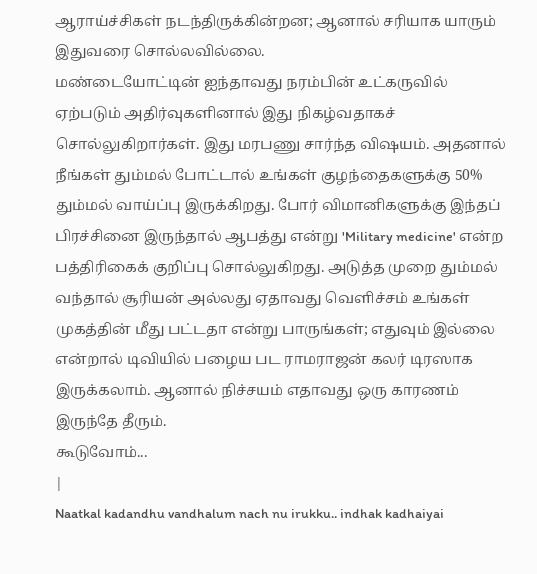ஆராய்ச்சிகள் நடந்திருக்கின்றன; ஆனால் சரியாக யாரும் இதுவரை சொல்லவில்லை.
மண்டையோட்டின் ஐந்தாவது நரம்பின் உட்கருவில் ஏற்படும் அதிர்வுகளினால் இது நிகழ்வதாகச் சொல்லுகிறார்கள். இது மரபணு சார்ந்த விஷயம். அதனால் நீங்கள் தும்மல் போட்டால் உங்கள் குழந்தைகளுக்கு 50% தும்மல் வாய்ப்பு இருக்கிறது. போர் விமானிகளுக்கு இந்தப் பிரச்சினை இருந்தால் ஆபத்து என்று 'Military medicine' என்ற பத்திரிகைக் குறிப்பு சொல்லுகிறது. அடுத்த முறை தும்மல் வந்தால் சூரியன் அல்லது ஏதாவது வெளிச்சம் உங்கள் முகத்தின் மீது பட்டதா என்று பாருங்கள்; எதுவும் இல்லை என்றால் டிவியில் பழைய பட ராமராஜன் கலர் டிரஸாக இருக்கலாம். ஆனால் நிச்சயம் எதாவது ஒரு காரணம் இருந்தே தீரும்.
கூடுவோம்...
|
Naatkal kadandhu vandhalum nach nu irukku.. indhak kadhaiyai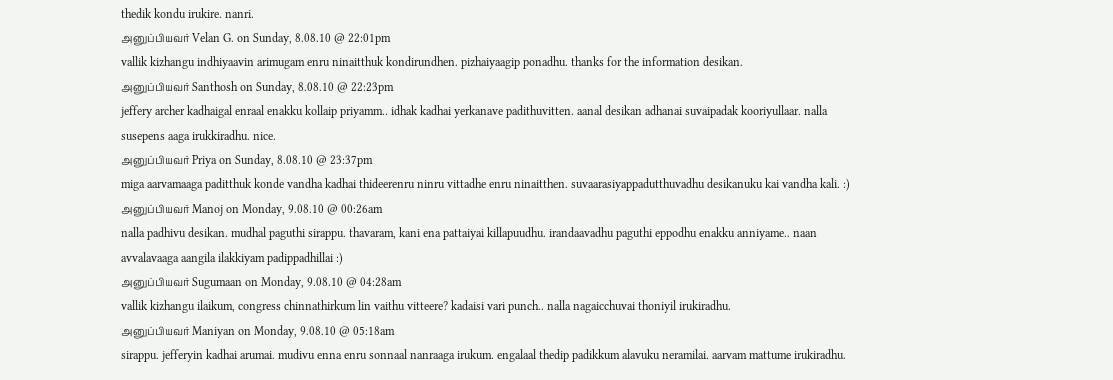thedik kondu irukire. nanri.
அனுப்பியவர் Velan G. on Sunday, 8.08.10 @ 22:01pm
vallik kizhangu indhiyaavin arimugam enru ninaitthuk kondirundhen. pizhaiyaagip ponadhu. thanks for the information desikan.
அனுப்பியவர் Santhosh on Sunday, 8.08.10 @ 22:23pm
jeffery archer kadhaigal enraal enakku kollaip priyamm.. idhak kadhai yerkanave padithuvitten. aanal desikan adhanai suvaipadak kooriyullaar. nalla susepens aaga irukkiradhu. nice.
அனுப்பியவர் Priya on Sunday, 8.08.10 @ 23:37pm
miga aarvamaaga paditthuk konde vandha kadhai thideerenru ninru vittadhe enru ninaitthen. suvaarasiyappadutthuvadhu desikanuku kai vandha kali. :)
அனுப்பியவர் Manoj on Monday, 9.08.10 @ 00:26am
nalla padhivu desikan. mudhal paguthi sirappu. thavaram, kani ena pattaiyai killapuudhu. irandaavadhu paguthi eppodhu enakku anniyame.. naan avvalavaaga aangila ilakkiyam padippadhillai :)
அனுப்பியவர் Sugumaan on Monday, 9.08.10 @ 04:28am
vallik kizhangu ilaikum, congress chinnathirkum lin vaithu vitteere? kadaisi vari punch.. nalla nagaicchuvai thoniyil irukiradhu.
அனுப்பியவர் Maniyan on Monday, 9.08.10 @ 05:18am
sirappu. jefferyin kadhai arumai. mudivu enna enru sonnaal nanraaga irukum. engalaal thedip padikkum alavuku neramilai. aarvam mattume irukiradhu.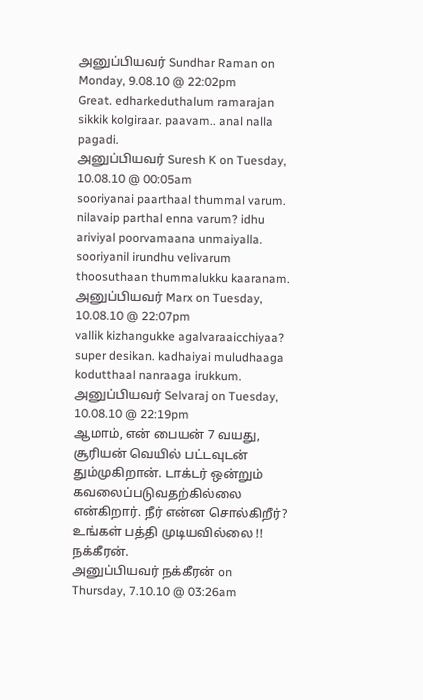அனுப்பியவர் Sundhar Raman on Monday, 9.08.10 @ 22:02pm
Great. edharkeduthalum ramarajan sikkik kolgiraar. paavam.. anal nalla pagadi.
அனுப்பியவர் Suresh K on Tuesday, 10.08.10 @ 00:05am
sooriyanai paarthaal thummal varum. nilavaip parthal enna varum? idhu ariviyal poorvamaana unmaiyalla. sooriyanil irundhu velivarum thoosuthaan thummalukku kaaranam.
அனுப்பியவர் Marx on Tuesday, 10.08.10 @ 22:07pm
vallik kizhangukke agalvaraaicchiyaa? super desikan. kadhaiyai muludhaaga kodutthaal nanraaga irukkum.
அனுப்பியவர் Selvaraj on Tuesday, 10.08.10 @ 22:19pm
ஆமாம், என் பையன் 7 வயது, சூரியன் வெயில் பட்டவுடன் தும்முகிறான். டாக்டர் ஒன்றும் கவலைப்படுவதற்கில்லை என்கிறார். நீர் என்ன சொல்கிறீர்? உங்கள் பத்தி முடியவில்லை !!
நக்கீரன்.
அனுப்பியவர் நக்கீரன் on Thursday, 7.10.10 @ 03:26am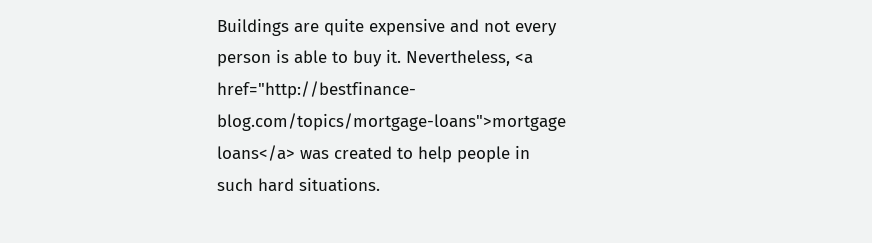Buildings are quite expensive and not every person is able to buy it. Nevertheless, <a href="http://bestfinance-blog.com/topics/mortgage-loans">mortgage loans</a> was created to help people in such hard situations.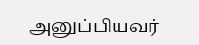அனுப்பியவர்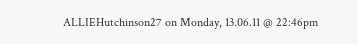ALLIEHutchinson27 on Monday, 13.06.11 @ 22:46pm